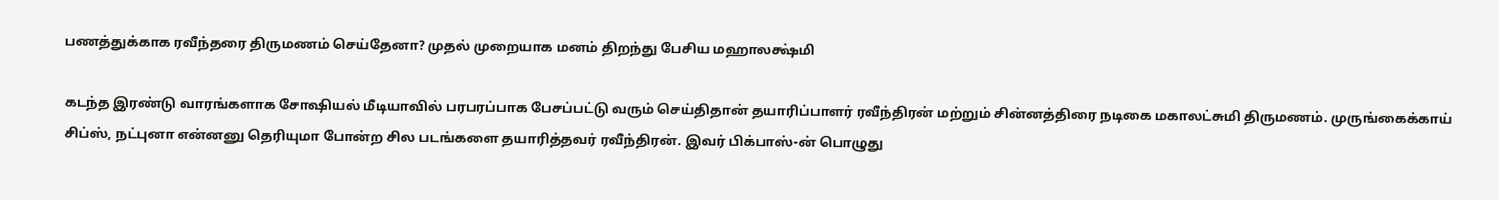பணத்துக்காக ரவீந்தரை திருமணம் செய்தேனா? முதல் முறையாக மனம் திறந்து பேசிய மஹாலக்ஷ்மி

கடந்த இரண்டு வாரங்களாக சோஷியல் மீடியாவில் பரபரப்பாக பேசப்பட்டு வரும் செய்திதான் தயாரிப்பாளர் ரவீந்திரன் மற்றும் சின்னத்திரை நடிகை மகாலட்சுமி திருமணம். முருங்கைக்காய் சிப்ஸ், நட்புனா என்னனு தெரியுமா போன்ற சில படங்களை தயாரித்தவர் ரவீந்திரன். இவர் பிக்பாஸ்-ன் பொழுது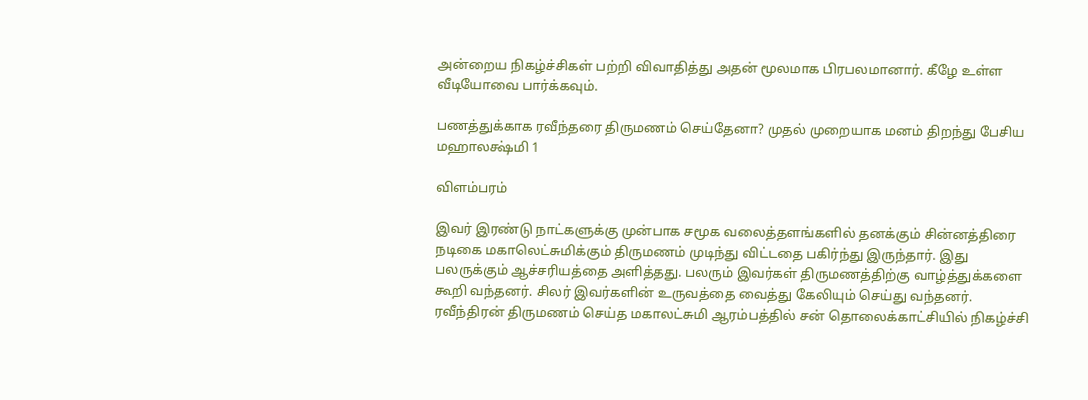அன்றைய நிகழ்ச்சிகள் பற்றி விவாதித்து அதன் மூலமாக பிரபலமானார். கீழே உள்ள வீடியோவை பார்க்கவும்.

பணத்துக்காக ரவீந்தரை திருமணம் செய்தேனா? முதல் முறையாக மனம் திறந்து பேசிய மஹாலக்ஷ்மி 1

விளம்பரம்

இவர் இரண்டு நாட்களுக்கு முன்பாக சமூக வலைத்தளங்களில் தனக்கும் சின்னத்திரை நடிகை மகாலெட்சுமிக்கும் திருமணம் முடிந்து விட்டதை பகிர்ந்து இருந்தார். இது பலருக்கும் ஆச்சரியத்தை அளித்தது. பலரும் இவர்கள் திருமணத்திற்கு வாழ்த்துக்களை கூறி வந்தனர். சிலர் இவர்களின் உருவத்தை வைத்து கேலியும் செய்து வந்தனர். ரவீந்திரன் திருமணம் செய்த மகாலட்சுமி ஆரம்பத்தில் சன் தொலைக்காட்சியில் நிகழ்ச்சி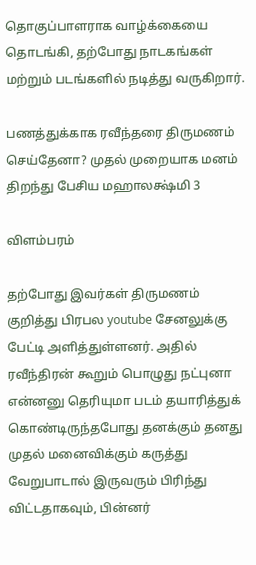தொகுப்பாளராக வாழ்க்கையை தொடங்கி, தற்போது நாடகங்கள் மற்றும் படங்களில் நடித்து வருகிறார்.

பணத்துக்காக ரவீந்தரை திருமணம் செய்தேனா? முதல் முறையாக மனம் திறந்து பேசிய மஹாலக்ஷ்மி 3

விளம்பரம்

தற்போது இவர்கள் திருமணம் குறித்து பிரபல youtube சேனலுக்கு பேட்டி அளித்துள்ளனர். அதில் ரவீந்திரன் கூறும் பொழுது நட்புனா என்னனு தெரியுமா படம் தயாரித்துக் கொண்டிருந்தபோது தனக்கும் தனது முதல் மனைவிக்கும் கருத்து வேறுபாடால் இருவரும் பிரிந்து விட்டதாகவும், பின்னர்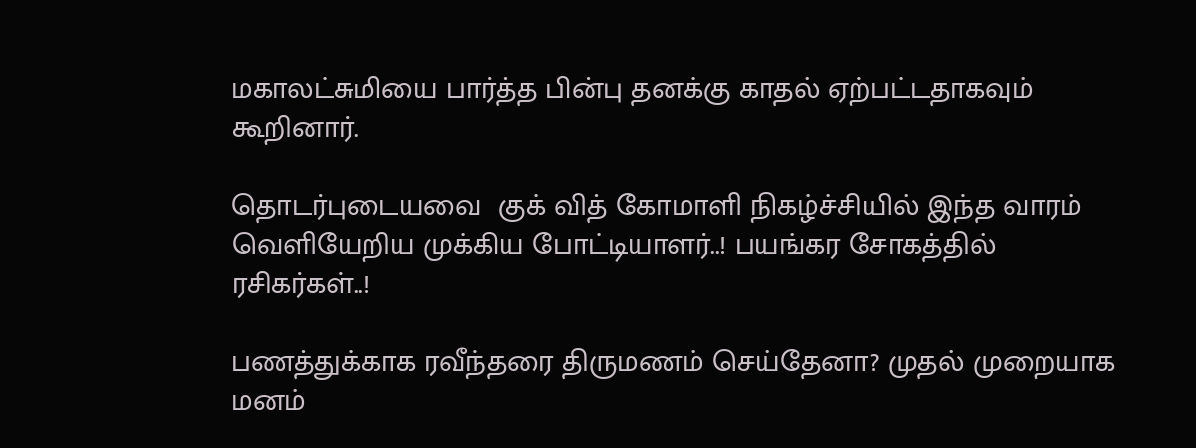மகாலட்சுமியை பார்த்த பின்பு தனக்கு காதல் ஏற்பட்டதாகவும் கூறினார்.

தொடர்புடையவை  குக் வித் கோமாளி நிகழ்ச்சியில் இந்த வாரம் வெளியேறிய முக்கிய போட்டியாளர்..! பயங்கர சோகத்தில் ரசிகர்கள்..!

பணத்துக்காக ரவீந்தரை திருமணம் செய்தேனா? முதல் முறையாக மனம்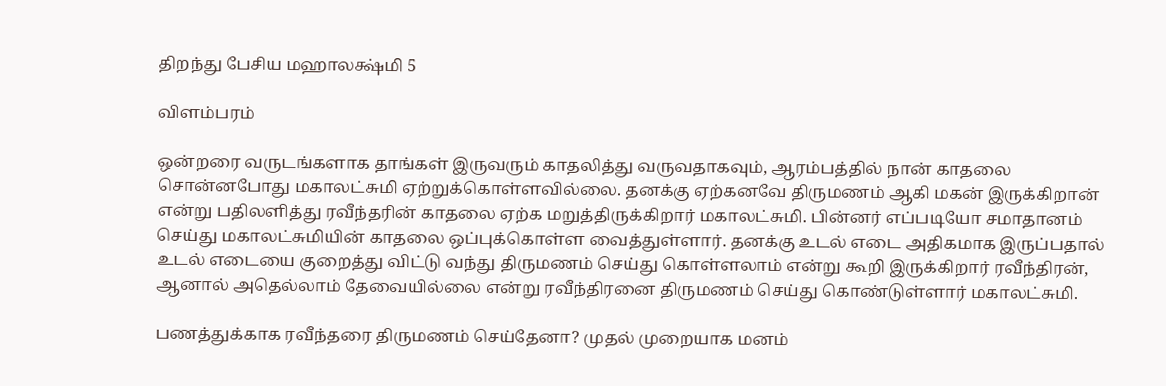திறந்து பேசிய மஹாலக்ஷ்மி 5

விளம்பரம்

ஒன்றரை வருடங்களாக தாங்கள் இருவரும் காதலித்து வருவதாகவும், ஆரம்பத்தில் நான் காதலை சொன்னபோது மகாலட்சுமி ஏற்றுக்கொள்ளவில்லை. தனக்கு ஏற்கனவே திருமணம் ஆகி மகன் இருக்கிறான் என்று பதிலளித்து ரவீந்தரின் காதலை ஏற்க மறுத்திருக்கிறார் மகாலட்சுமி. பின்னர் எப்படியோ சமாதானம் செய்து மகாலட்சுமியின் காதலை ஒப்புக்கொள்ள வைத்துள்ளார். தனக்கு உடல் எடை அதிகமாக இருப்பதால் உடல் எடையை குறைத்து விட்டு வந்து திருமணம் செய்து கொள்ளலாம் என்று கூறி இருக்கிறார் ரவீந்திரன், ஆனால் அதெல்லாம் தேவையில்லை என்று ரவீந்திரனை திருமணம் செய்து கொண்டுள்ளார் மகாலட்சுமி.

பணத்துக்காக ரவீந்தரை திருமணம் செய்தேனா? முதல் முறையாக மனம்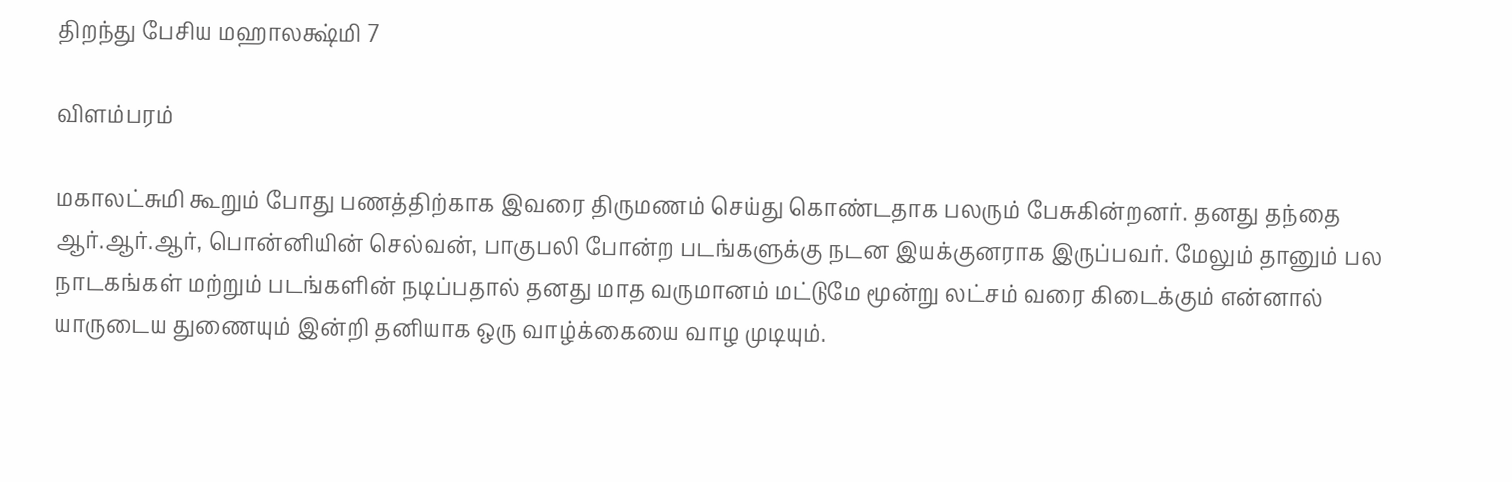திறந்து பேசிய மஹாலக்ஷ்மி 7

விளம்பரம்

மகாலட்சுமி கூறும் போது பணத்திற்காக இவரை திருமணம் செய்து கொண்டதாக பலரும் பேசுகின்றனர். தனது தந்தை ஆர்.ஆர்.ஆர், பொன்னியின் செல்வன், பாகுபலி போன்ற படங்களுக்கு நடன இயக்குனராக இருப்பவர். மேலும் தானும் பல நாடகங்கள் மற்றும் படங்களின் நடிப்பதால் தனது மாத வருமானம் மட்டுமே மூன்று லட்சம் வரை கிடைக்கும் என்னால் யாருடைய துணையும் இன்றி தனியாக ஒரு வாழ்க்கையை வாழ முடியும்.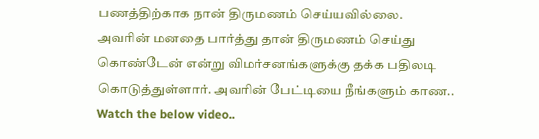பணத்திற்காக நான் திருமணம் செய்யவில்லை. அவரின் மனதை பார்த்து தான் திருமணம் செய்து கொண்டேன் என்று விமர்சனங்களுக்கு தக்க பதிலடி கொடுத்துள்ளார். அவரின் பேட்டியை நீங்களும் காண.. Watch the below video..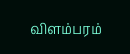விளம்பரம்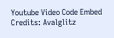Youtube Video Code Embed Credits: Avalglitz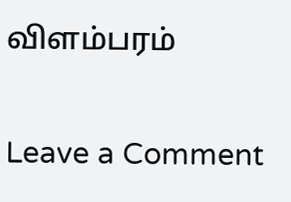விளம்பரம்

Leave a Comment